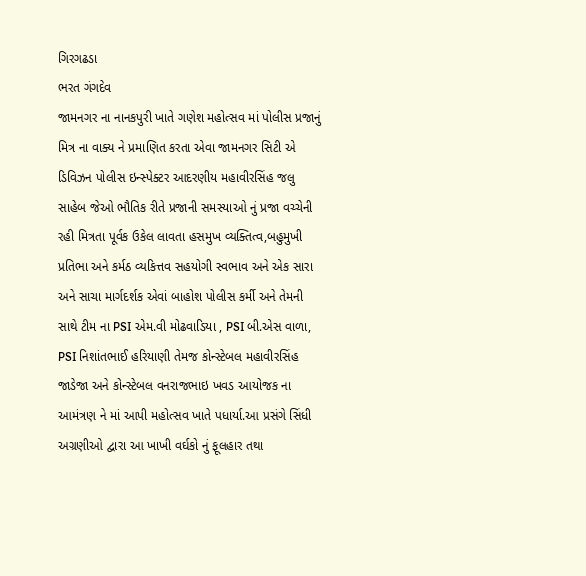ગિરગઢડા
ભરત ગંગદેવ
જામનગર ના નાનકપુરી ખાતે ગણેશ મહોત્સવ માં પોલીસ પ્રજાનું મિત્ર ના વાક્ય ને પ્રમાણિત કરતા એવા જામનગર સિટી એ ડિવિઝન પોલીસ ઇન્સ્પેક્ટર આદરણીય મહાવીરસિંહ જલુ સાહેબ જેઓ ભૌતિક રીતે પ્રજાની સમસ્યાઓ નું પ્રજા વચ્ચેની રહી મિત્રતા પૂર્વક ઉકેલ લાવતા હસમુખ વ્યક્તિત્વ,બહુમુખી પ્રતિભા અને કર્મઠ વ્યકિત્તવ સહયોગી સ્વભાવ અને એક સારા અને સાચા માર્ગદર્શક એવાં બાહોશ પોલીસ કર્મી અને તેમની સાથે ટીમ ના PSI એમ.વી મોઢવાડિયા , PSI બી.એસ વાળા, PSI નિશાંતભાઈ હરિયાણી તેમજ કોન્સ્ટેબલ મહાવીરસિંહ જાડેજા અને કોન્સ્ટેબલ વનરાજભાઇ ખવડ આયોજક ના આમંત્રણ ને માં આપી મહોત્સવ ખાતે પધાર્યા.આ પ્રસંગે સિંધી અગ્રણીઓ દ્વારા આ ખાખી વર્ઘકો નું ફૂલહાર તથા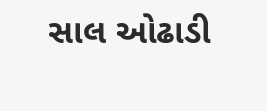સાલ ઓઢાડી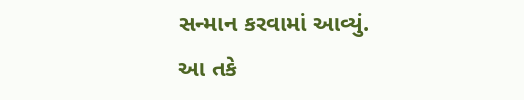સન્માન કરવામાં આવ્યું.
આ તકે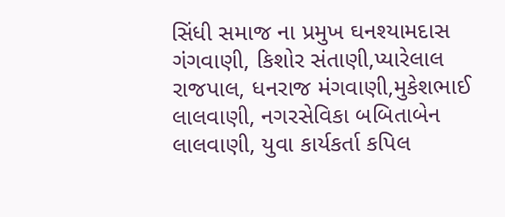સિંધી સમાજ ના પ્રમુખ ઘનશ્યામદાસ ગંગવાણી, કિશોર સંતાણી,પ્યારેલાલ રાજપાલ, ધનરાજ મંગવાણી,મુકેશભાઈ લાલવાણી, નગરસેવિકા બબિતાબેન લાલવાણી, યુવા કાર્યકર્તા કપિલ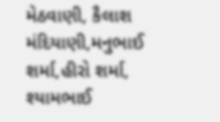મેઠવાણી, કૈલાશ મંદિયાણી,મનુભાઈ શર્મા,હીરો શર્મા, શ્યામભાઈ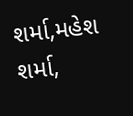શર્મા,મહેશ શર્મા,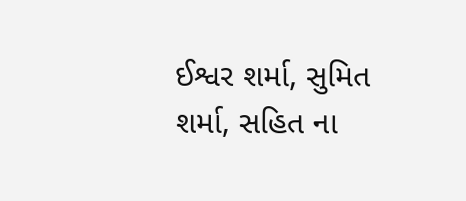ઈશ્વર શર્મા, સુમિત શર્મા, સહિત ના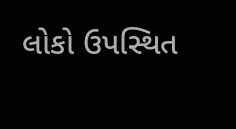લોકો ઉપસ્થિત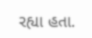રહ્યા હતા.